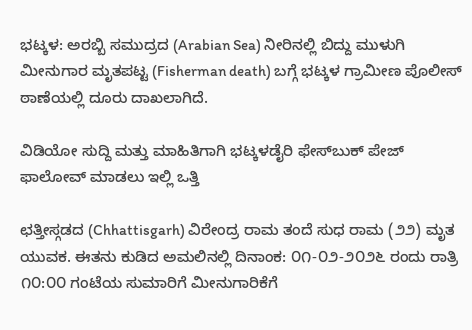ಭಟ್ಕಳ: ಅರಬ್ಬಿ ಸಮುದ್ರದ (Arabian Sea) ನೀರಿನಲ್ಲಿ ಬಿದ್ದು ಮುಳುಗಿ ಮೀನುಗಾರ ಮೃತಪಟ್ಟ (Fisherman death) ಬಗ್ಗೆ ಭಟ್ಕಳ ಗ್ರಾಮೀಣ ಪೊಲೀಸ್ ಠಾಣೆಯಲ್ಲಿ ದೂರು ದಾಖಲಾಗಿದೆ.

ವಿಡಿಯೋ ಸುದ್ದಿ ಮತ್ತು ಮಾಹಿತಿಗಾಗಿ ಭಟ್ಕಳಡೈರಿ ಫೇಸ್‌ಬುಕ್‌ ಪೇಜ್ ಫಾಲೋವ್ ಮಾಡಲು ಇಲ್ಲಿ ಒತ್ತಿ

ಛತ್ತೀಸ್ಗಡದ (Chhattisgarh) ವಿರೇಂದ್ರ ರಾಮ ತಂದೆ ಸುಧ ರಾಮ (೨೨) ಮೃತ ಯುವಕ. ಈತನು ಕುಡಿದ ಅಮಲಿನಲ್ಲಿ ದಿನಾಂಕ: ೦೧-೦೨-೨೦೨೬ ರಂದು ರಾತ್ರಿ ೧೦:೦೦ ಗಂಟೆಯ ಸುಮಾರಿಗೆ ಮೀನುಗಾರಿಕೆಗೆ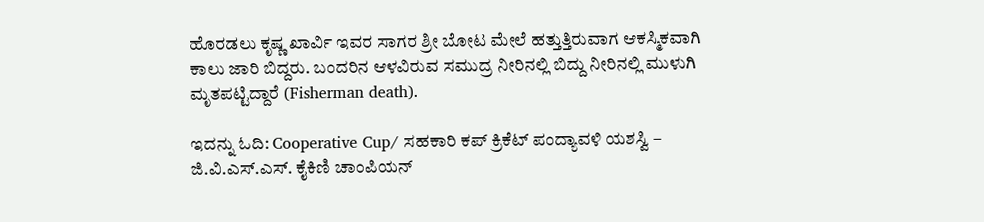ಹೊರಡಲು ಕೃಷ್ಣ ಖಾರ್ವಿ ಇವರ ಸಾಗರ ಶ್ರೀ ಬೋಟ ಮೇಲೆ ಹತ್ತುತ್ತಿರುವಾಗ ಆಕಸ್ಮಿಕವಾಗಿ ಕಾಲು ಜಾರಿ ಬಿದ್ದರು. ಬಂದರಿನ ಆಳವಿರುವ ಸಮುದ್ರ ನೀರಿನಲ್ಲಿ ಬಿದ್ದು ನೀರಿನಲ್ಲಿ ಮುಳುಗಿ ಮೃತಪಟ್ಟಿದ್ದಾರೆ (Fisherman death).

ಇದನ್ನು ಓದಿ: Cooperative Cup/ ಸಹಕಾರಿ ಕಪ್ ಕ್ರಿಕೆಟ್ ಪಂದ್ಯಾವಳಿ ಯಶಸ್ವಿ – ಜಿ.ವಿ.ಎಸ್.ಎಸ್. ಕೈಕಿಣಿ ಚಾಂಪಿಯನ್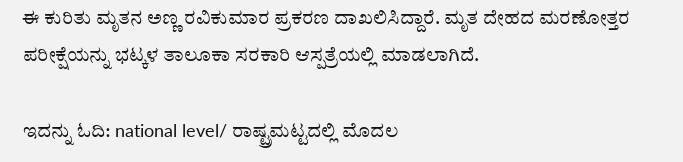ಈ ಕುರಿತು ಮೃತನ ಅಣ್ಣ ರವಿಕುಮಾರ ಪ್ರಕರಣ ದಾಖಲಿಸಿದ್ದಾರೆ. ಮೃತ ದೇಹದ ಮರಣೋತ್ತರ ಪರೀಕ್ಷೆಯನ್ನು ಭಟ್ಕಳ ತಾಲೂಕಾ ಸರಕಾರಿ ಆಸ್ಪತ್ರೆಯಲ್ಲಿ ಮಾಡಲಾಗಿದೆ.

ಇದನ್ನು ಓದಿ: national level/ ರಾಷ್ಟ್ರಮಟ್ಟದಲ್ಲಿ ಮೊದಲ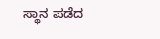ಸ್ಥಾನ ಪಡೆದ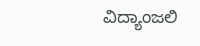ವಿದ್ಯಾಂಜಲಿ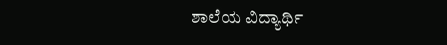ಶಾಲೆಯ ವಿದ್ಯಾರ್ಥಿ